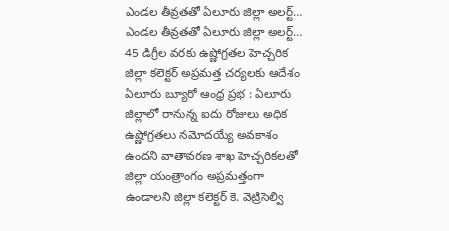ఎండల తీవ్రతతో ఏలూరు జిల్లా అలర్ట్…
ఎండల తీవ్రతతో ఏలూరు జిల్లా అలర్ట్…
45 డిగ్రీల వరకు ఉష్ణోగ్రతల హెచ్చరిక
జిల్లా కలెక్టర్ అప్రమత్త చర్యలకు ఆదేశం
ఏలూరు బ్యూరో ఆంధ్ర ప్రభ : ఏలూరు జిల్లాలో రానున్న ఐదు రోజులు అధిక ఉష్ణోగ్రతలు నమోదయ్యే అవకాశం ఉందని వాతావరణ శాఖ హెచ్చరికలతో జిల్లా యంత్రాంగం అప్రమత్తంగా ఉండాలని జిల్లా కలెక్టర్ కె. వెట్రిసెల్వి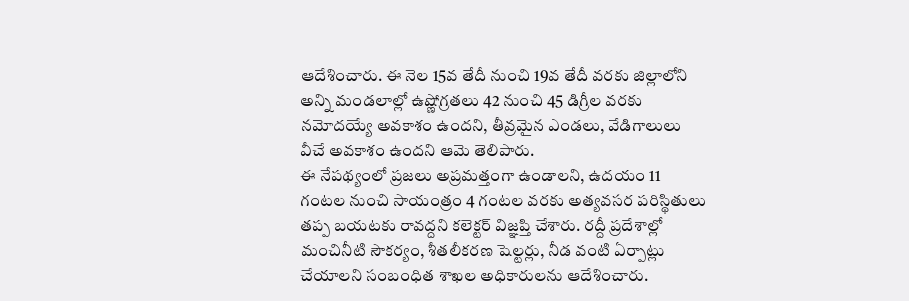ఆదేశించారు. ఈ నెల 15వ తేదీ నుంచి 19వ తేదీ వరకు జిల్లాలోని అన్ని మండలాల్లో ఉష్ణోగ్రతలు 42 నుంచి 45 డిగ్రీల వరకు నమోదయ్యే అవకాశం ఉందని, తీవ్రమైన ఎండలు, వేడిగాలులు వీచే అవకాశం ఉందని ఆమె తెలిపారు.
ఈ నేపథ్యంలో ప్రజలు అప్రమత్తంగా ఉండాలని, ఉదయం 11 గంటల నుంచి సాయంత్రం 4 గంటల వరకు అత్యవసర పరిస్థితులు తప్ప బయటకు రావద్దని కలెక్టర్ విజ్ఞప్తి చేశారు. రద్దీ ప్రదేశాల్లో మంచినీటి సౌకర్యం, శీతలీకరణ షెల్టర్లు, నీడ వంటి ఏర్పాట్లు చేయాలని సంబంధిత శాఖల అధికారులను ఆదేశించారు.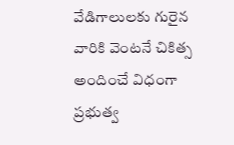వేడిగాలులకు గురైన వారికి వెంటనే చికిత్స అందించే విధంగా ప్రభుత్వ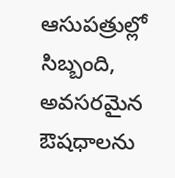ఆసుపత్రుల్లో సిబ్బంది, అవసరమైన ఔషధాలను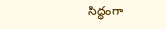సిద్ధంగా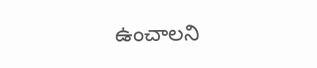ఉంచాలని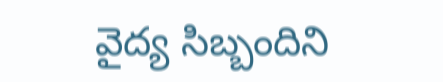వైద్య సిబ్బందిని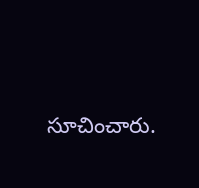సూచించారు.